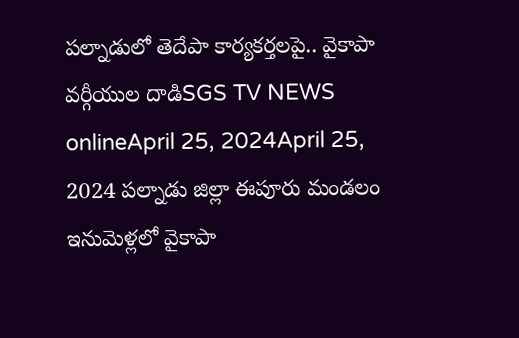పల్నాడులో తెదేపా కార్యకర్తలపై.. వైకాపా వర్గీయుల దాడిSGS TV NEWS onlineApril 25, 2024April 25, 2024 పల్నాడు జిల్లా ఈపూరు మండలం ఇనుమెళ్లలో వైకాపా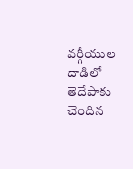వర్గీయుల దాడిలో తెదేపాకు చెందిన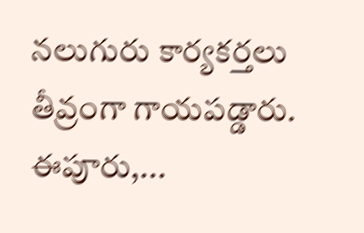నలుగురు కార్యకర్తలు తీవ్రంగా గాయపడ్డారు. ఈపూరు,...